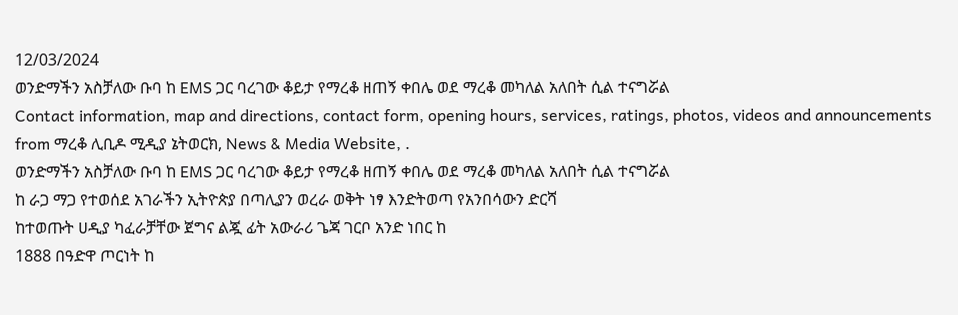12/03/2024
ወንድማችን አስቻለው ቡባ ከ EMS ጋር ባረገው ቆይታ የማረቆ ዘጠኝ ቀበሌ ወደ ማረቆ መካለል አለበት ሲል ተናግሯል
Contact information, map and directions, contact form, opening hours, services, ratings, photos, videos and announcements from ማረቆ ሊቢዶ ሚዲያ ኔትወርክ, News & Media Website, .
ወንድማችን አስቻለው ቡባ ከ EMS ጋር ባረገው ቆይታ የማረቆ ዘጠኝ ቀበሌ ወደ ማረቆ መካለል አለበት ሲል ተናግሯል
ከ ራጋ ማጋ የተወሰደ አገራችን ኢትዮጵያ በጣሊያን ወረራ ወቅት ነፃ እንድትወጣ የአንበሳውን ድርሻ
ከተወጡት ሀዲያ ካፈራቻቸው ጀግና ልጇ ፊት አውራሪ ጌጃ ገርቦ አንድ ነበር ከ
1888 በዓድዋ ጦርነት ከ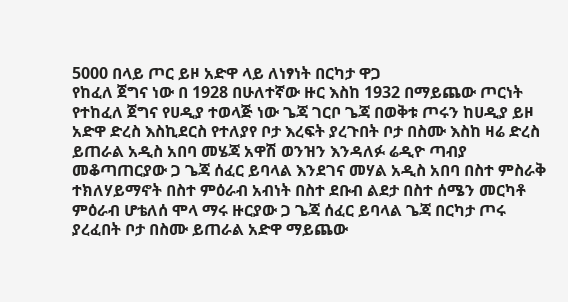5000 በላይ ጦር ይዞ አድዋ ላይ ለነፃነት በርካታ ዋጋ
የከፈለ ጀግና ነው በ 1928 በሁለተኛው ዙር እስከ 1932 በማይጨው ጦርነት
የተከፈለ ጀግና የሀዲያ ተወላጅ ነው ጌጃ ገርቦ ጌጃ በወቅቱ ጦሩን ከሀዲያ ይዞ
አድዋ ድረስ እስኪደርስ የተለያየ ቦታ እረፍት ያረጉበት ቦታ በስሙ እስከ ዛሬ ድረስ
ይጠራል አዲስ አበባ መሄጃ አዋሽ ወንዝን እንዳለፉ ሬዲዮ ጣብያ
መቆጣጠርያው ጋ ጌጃ ሰፈር ይባላል እንደገና መሃል አዲስ አበባ በስተ ምስራቅ
ተክለሃይማኖት በስተ ምዕራብ አብነት በስተ ደቡብ ልደታ በስተ ሰሜን መርካቶ
ምዕራብ ሆቴለሰ ሞላ ማሩ ዙርያው ጋ ጌጃ ሰፈር ይባላል ጌጃ በርካታ ጦሩ
ያረፈበት ቦታ በስሙ ይጠራል አድዋ ማይጨው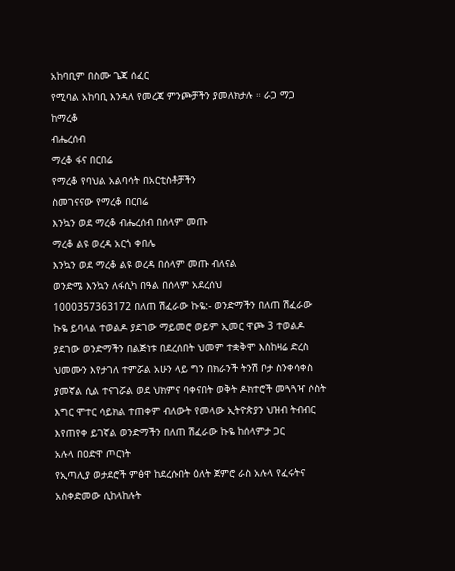አከባቢም በስሙ ጌጃ ሰፈር
የሚባል አከባቢ እንዳለ የመረጃ ምንጮቻችን ያመለክታሉ ። ራጋ ማጋ ከማረቆ
ብሔረሰብ
ማረቆ ፋና በርበሬ
የማረቆ የባህል አልባሳት በአርቲስቶቻችን
ስመገናናው የማረቆ በርበሬ
እንኳን ወደ ማረቆ ብሔረሰብ በሰላም መጡ
ማረቆ ልዩ ወረዳ አርጎ ቀበሌ
እንኳን ወደ ማረቆ ልዩ ወረዳ በሰላም መጡ ብለናል
ወንድሜ እንኳን ለፋሲካ በዓል በሰላም አደረሰህ
1000357363172 በለጠ ሽፈራው ኩዬ:- ወንድማችን በለጠ ሽፈራው ኩዬ ይባላል ተወልዶ ያደገው ማይመሮ ወይም ኢመር ዋጮ 3 ተወልዶ ያደገው ወንድማችን በልጅነቱ በደረሰበት ህመም ተቋቅሞ እስከዛሬ ድረስ ህመሙን እየታገለ ተምሯል አሁን ላይ ግን በክራንች ትንሽ ቦታ ስንቀሳቀስ ያመኛል ሲል ተናገሯል ወደ ህክምና ባቀናበት ወቅት ዶክተሮች መጓጓዣ ሶስት እግር ሞተር ሳይክል ተጠቀም ብለውት የመላው ኢትዮጵያን ህዝብ ትብብር እየጠየቀ ይገኛል ወንድማችን በለጠ ሽፈራው ኩዬ ከሰላምታ ጋር
አሉላ በዐድዋ ጦርነት
የኢጣሊያ ወታደሮች ምፅዋ ከደረሱበት ዕለት ጀምሮ ራስ አሉላ የፈሩትና
አስቀድመው ሲከላከሉት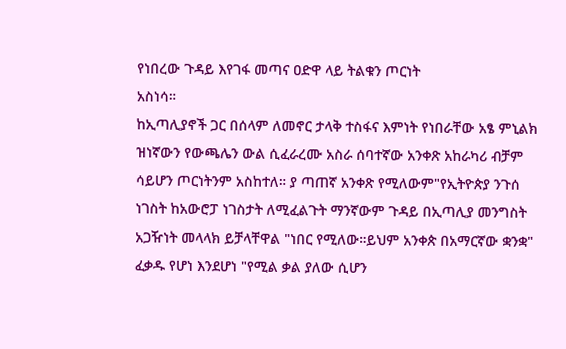የነበረው ጉዳይ እየገፋ መጣና ዐድዋ ላይ ትልቁን ጦርነት
አስነሳ።
ከኢጣሊያኖች ጋር በሰላም ለመኖር ታላቅ ተስፋና እምነት የነበራቸው አፄ ምኒልክ
ዝነኛውን የውጫሌን ውል ሲፈራረሙ አስራ ሰባተኛው አንቀጽ አከራካሪ ብቻም
ሳይሆን ጦርነትንም አስከተለ። ያ ጣጠኛ አንቀጽ የሚለውም"የኢትዮጵያ ንጉሰ
ነገስት ከአውሮፓ ነገስታት ለሚፈልጉት ማንኛውም ጉዳይ በኢጣሊያ መንግስት
አጋዥነት መላላክ ይቻላቸዋል "ነበር የሚለው።ይህም አንቀጵ በአማርኛው ቋንቋ"
ፈቃዱ የሆነ እንደሆነ "የሚል ቃል ያለው ሲሆን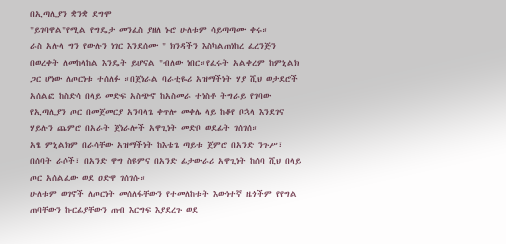በኢጣሊያን ቋንቋ ደግሞ
"ይገባዋል"የሚል የግዴታ መንፈስ ያዘለ ኑሮ ሁለቱም ሳይጣጣሙ ቀሩ።
ራስ አሉላ ግን የውሉን ነገር እንደሰሙ " ክንዳችን እስካልጠነከረ ፈረንጅን
በወረቀት ለመከላከል እንዴት ይሆናል "ብለው ነበር።የፈሩት አልቀረም ከምኒልክ
ጋር ሆነው ለጦርነቱ ተሰለፉ ።በጀነራል ባራቲዬሪ አዝማችነት ሃያ ሺህ ወታደሮች
አሰልፎ ከስድሳ በላይ መድፍ አስጭኖ ከአስመራ ተነስቶ ትግራይ የገባው
የኢጣሊያን ጦር በመጀመርያ አንባላጌ ቀጥሎ መቀሌ ላይ ከቆየ ቦኋላ እንደገና
ሃይሉን ጨምሮ በአራት ጀነራሎች አዋጊነት መድቦ ወደፊት ገሰገሰ።
አፄ ምኒልክም በራሳቸው አዝማችነት ከእቴጌ ጣይቱ ጀምሮ በአንድ ንጉሥ፣
በሰባት ራሶች፣ በአንድ ዋግ ስዩምና በአንድ ፊታውራሪ አዋጊነት ከሰባ ሺህ በላይ
ጦር አሰልፈው ወደ ዐድዋ ገሰገሱ።
ሁለቱም ወገኖች ለጦርነት መሰለፋቸውን የተመለከቱት እውነተኛ ዜጎችም የየግል
ጠባቸውን ኩርፊያቸውን ጠብ እርግፍ እያደረጉ ወደ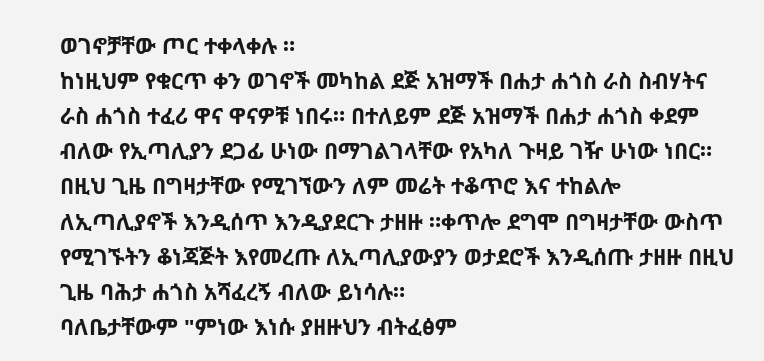ወገኖቻቸው ጦር ተቀላቀሉ ።
ከነዚህም የቁርጥ ቀን ወገኖች መካከል ደጅ አዝማች በሐታ ሐጎስ ራስ ስብሃትና
ራስ ሐጎስ ተፈሪ ዋና ዋናዎቹ ነበሩ። በተለይም ደጅ አዝማች በሐታ ሐጎስ ቀደም
ብለው የኢጣሊያን ደጋፊ ሁነው በማገልገላቸው የአካለ ጉዛይ ገዥ ሁነው ነበር።
በዚህ ጊዜ በግዛታቸው የሚገኘውን ለም መሬት ተቆጥሮ እና ተከልሎ
ለኢጣሊያኖች እንዲሰጥ እንዲያደርጉ ታዘዙ ።ቀጥሎ ደግሞ በግዛታቸው ውስጥ
የሚገኙትን ቆነጃጅት እየመረጡ ለኢጣሊያውያን ወታደሮች እንዲሰጡ ታዘዙ በዚህ
ጊዜ ባሕታ ሐጎስ አሻፈረኝ ብለው ይነሳሉ።
ባለቤታቸውም "ምነው እነሱ ያዘዙህን ብትፈፅም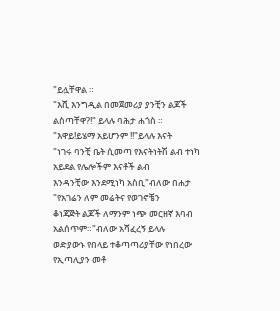"ይሏቸዋል ።
"እሺ እንግዲል በመጀመሪያ ያንቺን ልጆች ልስጣቸዋ?!" ይላሉ ባሕታ ሐጎስ ።
"እዋይ!ይሄማ አይሆንም !!"ይላሉ እናት
"ነገሩ ባንቺ ቤት ሲመጣ የእናትነትሽ ልብ ተነካ አይደል የሌሎችም እናቶች ልብ
እንዳንቺው እንደሚነካ አስቢ"ብለው በሐታ "የአገሬን ለም መሬትና የወገኖቼን
ቆነጃጅት ልጆች ለማንም ነጭ መርዘኛ እባብ አልሰጥም።"ብለው አሻፈረኝ ይላሉ
ወድያውኑ የበላይ ተቆጣጣሪያቸው የነበረው የኢጣሊያን መቶ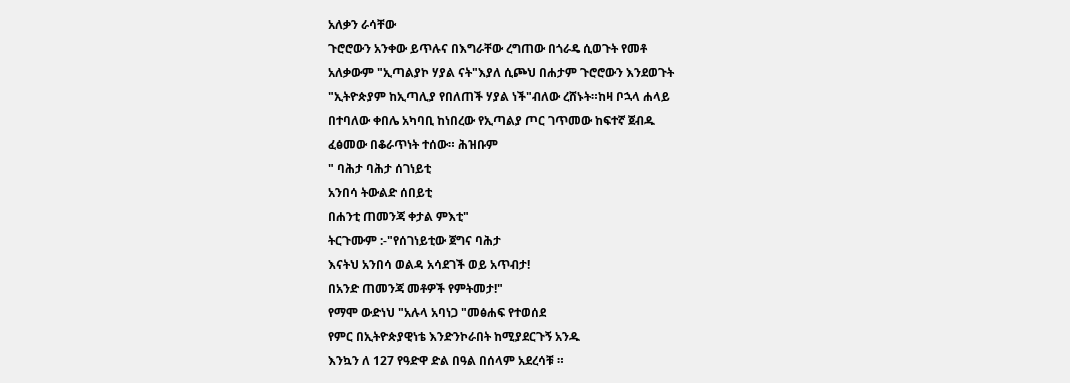አለቃን ራሳቸው
ጉሮሮውን አንቀው ይጥሉና በእግራቸው ረግጠው በጎራዴ ሲወጉት የመቶ
አለቃውም "ኢጣልያኮ ሃያል ናት"እያለ ሲጮህ በሐታም ጉሮሮውን እንደወጉት
"ኢትዮጵያም ከኢጣሊያ የበለጠች ሃያል ነች"ብለው ረሸኑት።ከዛ ቦኋላ ሐላይ
በተባለው ቀበሌ አካባቢ ከነበረው የኢጣልያ ጦር ገጥመው ከፍተኛ ጀብዱ
ፈፅመው በቆራጥነት ተሰው። ሕዝቡም
" ባሕታ ባሕታ ሰገነይቲ
አንበሳ ትውልድ ሰበይቲ
በሐንቲ ጠመንጃ ቀታል ምእቲ"
ትርጉሙም :-"የሰገነይቲው ጀግና ባሕታ
እናትህ አንበሳ ወልዳ አሳደገች ወይ አጥብታ!
በአንድ ጠመንጃ መቶዎች የምትመታ!"
የማሞ ውድነህ "አሉላ አባነጋ "መፅሐፍ የተወሰደ
የምር በኢትዮጵያዊነቴ እንድንኮራበት ከሚያደርጉኝ አንዱ
እንኳን ለ 127 የዓድዋ ድል በዓል በሰላም አደረሳቹ ።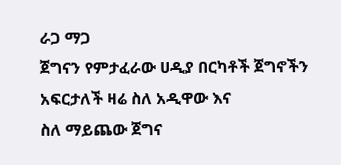ራጋ ማጋ
ጀግናን የምታፈራው ሀዲያ በርካቶች ጀግኖችን አፍርታለች ዛሬ ስለ አዲዋው እና
ስለ ማይጨው ጀግና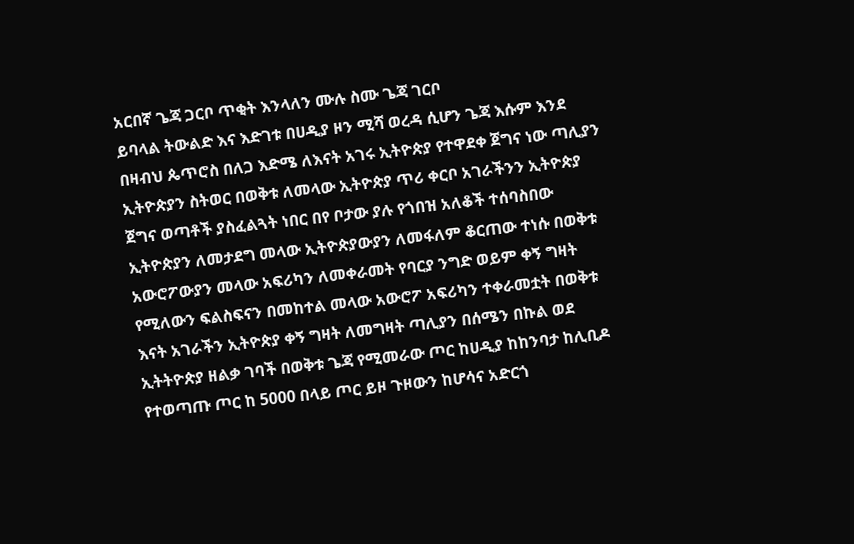አርበኛ ጌጃ ጋርቦ ጥቂት እንላለን ሙሉ ስሙ ጌጃ ገርቦ
ይባላል ትውልድ እና እድገቱ በሀዲያ ዞን ሚሻ ወረዳ ሲሆን ጌጃ እሱም እንደ
በዛብህ ጴጥሮስ በለጋ እድሜ ለእናት አገሩ ኢትዮጵያ የተዋደቀ ጀግና ነው ጣሊያን
ኢትዮጵያን ስትወር በወቅቱ ለመላው ኢትዮጵያ ጥሪ ቀርቦ አገራችንን ኢትዮጵያ
ጀግና ወጣቶች ያስፈልጓት ነበር በየ ቦታው ያሉ የጎበዝ አለቆች ተሰባስበው
ኢትዮጵያን ለመታደግ መላው ኢትዮጵያውያን ለመፋለም ቆርጠው ተነሱ በወቅቱ
አውሮፖውያን መላው አፍሪካን ለመቀራመት የባርያ ንግድ ወይም ቀኝ ግዛት
የሚለውን ፍልስፍናን በመከተል መላው አውሮፖ አፍሪካን ተቀራመቷት በወቅቱ
እናት አገራችን ኢትዮጵያ ቀኝ ግዛት ለመግዛት ጣሊያን በሰሜን በኩል ወደ
ኢትትዮጵያ ዘልቃ ገባች በወቅቱ ጌጃ የሚመራው ጦር ከሀዲያ ከከንባታ ከሊቢዶ
የተወጣጡ ጦር ከ 5000 በላይ ጦር ይዞ ጉዞውን ከሆሳና አድርጎ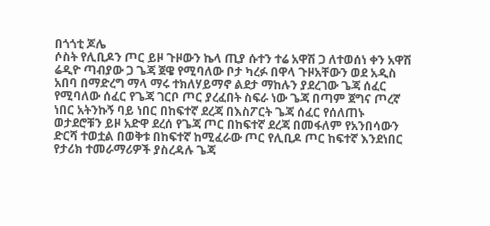በጎጎቲ ጆሌ
ሶስት የሊቢዶን ጦር ይዞ ጉዞውን ኬላ ጢያ ሱተን ተሬ አዋሽ ጋ ለተወሰነ ቀን አዋሽ
ሬዲዮ ጣብያው ጋ ጌጃ ጀዌ የሚባለው ቦታ ካረፉ በዋላ ጉዞአቸውን ወደ አዲስ
አበባ በማድረግ ማላ ማሩ ተክለሃይማኖ ልደታ ማከሉን ያደረገው ጌጃ ሰፈር
የሚባለው ሰፈር የጌጃ ገርቦ ጦር ያረፈበት ስፍራ ነው ጌጃ በጣም ጀግና ጦረኛ
ነበር አትንኩኝ ባይ ነበር በከፍተኛ ደረጃ በእስፖርት ጌጃ ሰፈር የሰለጠኑ
ወታደሮቹን ይዞ አድዋ ደረሰ የጌጃ ጦር በከፍተኛ ደረጃ በመፋለም የአንበሳውን
ድርሻ ተወቷል በወቅቱ በከፍተኛ ከሚፈራው ጦር የሊቢዶ ጦር ከፍተኛ እንደነበር
የታሪክ ተመራማሪዎች ያስረዳሉ ጌጃ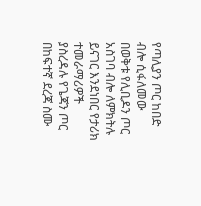የጣሊያን ጦር ከበድ ብሎ ሲፋለመው
በወቅቱ የሊቢዶን ጦር አስገባ ብሎ ለምክትሉ ይናገር እንደነበር የታሪክ
ተመራማሪዎች ያስረዳሉ የጌጃን ጦር በከፍተኛ ደረጃ ስሙ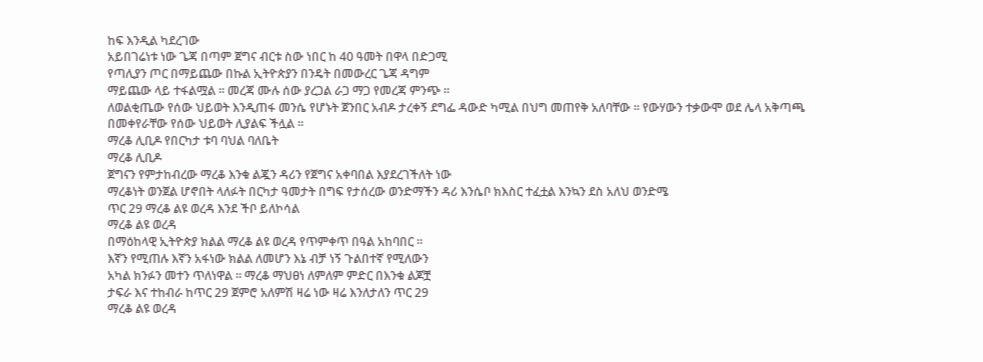ከፍ እንዲል ካደረገው
አይበገሬነቱ ነው ጌጃ በጣም ጀግና ብርቱ ስው ነበር ከ 40 ዓመት በዋላ በድጋሚ
የጣሊያን ጦር በማይጨው በኩል ኢትዮጵያን በንዴት በመውረር ጌጃ ዳግም
ማይጨው ላይ ተፋልሟል ። መረጃ ሙሉ ሰው ያረጋል ራጋ ማጋ የመረጃ ምንጭ ።
ለወልቂጤው የሰው ህይወት እንዲጠፋ መንሴ የሆኑት ጀንበር አብዶ ታረቀኝ ደግፌ ዳውድ ካሚል በህግ መጠየቅ አለባቸው ። የውሃውን ተቃውሞ ወደ ሌላ አቅጣጫ በመቀየራቸው የሰው ህይወት ሊያልፍ ችሏል ።
ማረቆ ሊቢዶ የበርካታ ቱባ ባህል ባለቤት
ማረቆ ሊቢዶ
ጀግናን የምታከብረው ማረቆ እንቁ ልጇን ዳሪን የጀግና አቀባበል እያደረገችለት ነው
ማረቆነት ወንጀል ሆኖበት ላለፉት በርካታ ዓመታት በግፍ የታሰረው ወንድማችን ዳሪ እንሴቦ ክእስር ተፈቷል እንኳን ደስ አለህ ወንድሜ
ጥር 29 ማረቆ ልዩ ወረዳ እንደ ችቦ ይለኮሳል
ማረቆ ልዩ ወረዳ
በማዕከላዊ ኢትዮጵያ ክልል ማረቆ ልዩ ወረዳ የጥምቀጥ በዓል አከባበር ።
እኛን የሚጠሉ እኛን አፋነው ክልል ለመሆን እኔ ብቻ ነኝ ጉልበተኛ የሚለውን
አካል ክንፉን መተን ጥለነዋል ። ማረቆ ማህፀነ ለምለም ምድር በእንቁ ልጆቿ
ታፍራ እና ተከብራ ከጥር 29 ጀምሮ አለምሽ ዛሬ ነው ዛሬ እንለታለን ጥር 29
ማረቆ ልዩ ወረዳ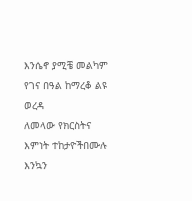እንሴኖ ያሚቼ መልካም የገና በዓል ከማረቆ ልዩ ወረዳ
ለመላው የክርስትና እምነት ተከታዮችበሙሉ እንኳን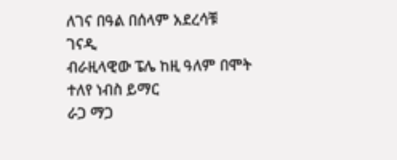ለገና በዓል በሰላም አደረሳቹ
ገናዲ
ብራዚላዊው ፔሌ ከዚ ዓለም በሞት ተለየ ነብስ ይማር
ራጋ ማጋ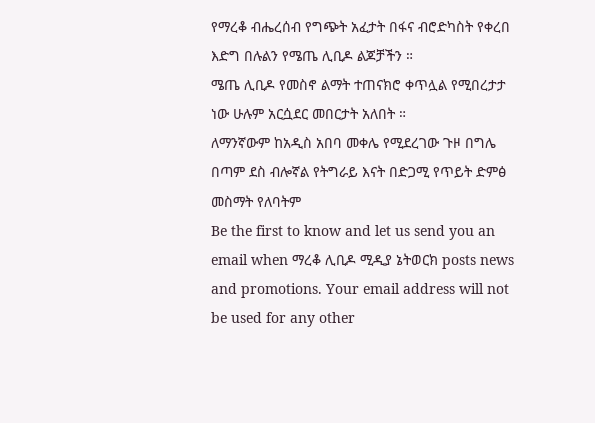የማረቆ ብሔረሰብ የግጭት አፈታት በፋና ብሮድካስት የቀረበ
እድግ በሉልን የሜጤ ሊቢዶ ልጆቻችን ።
ሜጤ ሊቢዶ የመስኖ ልማት ተጠናክሮ ቀጥሏል የሚበረታታ ነው ሁሉም አርሷደር መበርታት አለበት ።
ለማንኛውም ከአዲስ አበባ መቀሌ የሚደረገው ጉዞ በግሌ በጣም ደስ ብሎኛል የትግራይ እናት በድጋሚ የጥይት ድምፅ መስማት የለባትም
Be the first to know and let us send you an email when ማረቆ ሊቢዶ ሚዲያ ኔትወርክ posts news and promotions. Your email address will not be used for any other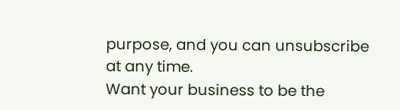purpose, and you can unsubscribe at any time.
Want your business to be the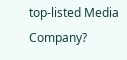top-listed Media Company?